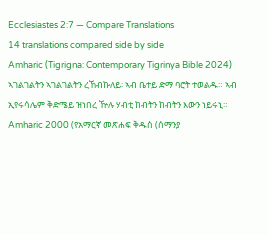Ecclesiastes 2:7 — Compare Translations
14 translations compared side by side
Amharic (Tigrigna: Contemporary Tigrinya Bible 2024)
ኣገልገልትን ኣገልገልትን ረኸብኩለይ፡ ኣብ ቤተይ ድማ ባሮት ተወልዱ። ኣብ ኢየሩሳሌም ቅድሜይ ዝነበረ ዅሉ ሃብቲ ከብትን ከብትን እውን ነይሩኒ።
Amharic 2000 (የአማርኛ መጽሐፍ ቅዱስ (ሰማንያ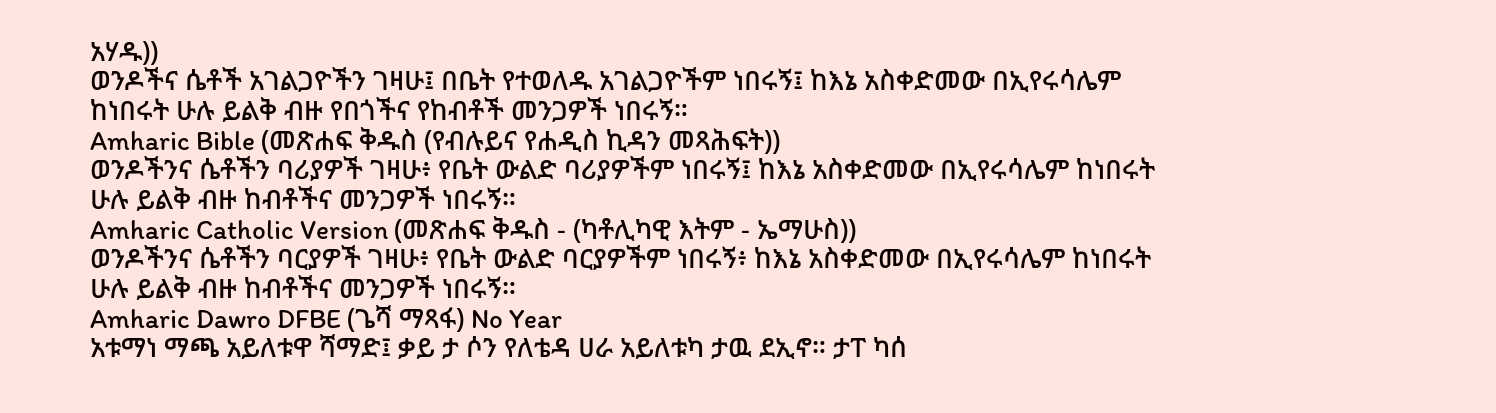አሃዱ))
ወንዶችና ሴቶች አገልጋዮችን ገዛሁ፤ በቤት የተወለዱ አገልጋዮችም ነበሩኝ፤ ከእኔ አስቀድመው በኢየሩሳሌም ከነበሩት ሁሉ ይልቅ ብዙ የበጎችና የከብቶች መንጋዎች ነበሩኝ።
Amharic Bible (መጽሐፍ ቅዱስ (የብሉይና የሐዲስ ኪዳን መጻሕፍት))
ወንዶችንና ሴቶችን ባሪያዎች ገዛሁ፥ የቤት ውልድ ባሪያዎችም ነበሩኝ፤ ከእኔ አስቀድመው በኢየሩሳሌም ከነበሩት ሁሉ ይልቅ ብዙ ከብቶችና መንጋዎች ነበሩኝ።
Amharic Catholic Version (መጽሐፍ ቅዱስ - (ካቶሊካዊ እትም - ኤማሁስ))
ወንዶችንና ሴቶችን ባርያዎች ገዛሁ፥ የቤት ውልድ ባርያዎችም ነበሩኝ፥ ከእኔ አስቀድመው በኢየሩሳሌም ከነበሩት ሁሉ ይልቅ ብዙ ከብቶችና መንጋዎች ነበሩኝ።
Amharic Dawro DFBE (ጌሻ ማጻፋ) No Year
አቱማነ ማጫ አይለቱዋ ሻማድ፤ ቃይ ታ ሶን የለቴዳ ሀራ አይለቱካ ታዉ ደኢኖ። ታፐ ካሰ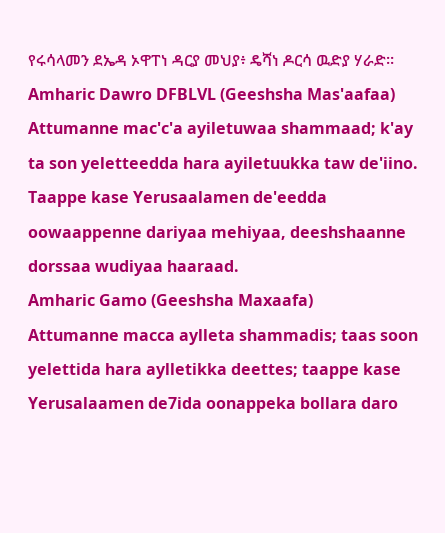የሩሳላመን ደኤዳ ኦዋፐነ ዳርያ መህያ፥ ዴሻነ ዶርሳ ዉድያ ሃራድ።
Amharic Dawro DFBLVL (Geeshsha Mas'aafaa)
Attumanne mac'c'a ayiletuwaa shammaad; k'ay ta son yeletteedda hara ayiletuukka taw de'iino. Taappe kase Yerusaalamen de'eedda oowaappenne dariyaa mehiyaa, deeshshaanne dorssaa wudiyaa haaraad.
Amharic Gamo (Geeshsha Maxaafa)
Attumanne macca aylleta shammadis; taas soon yelettida hara aylletikka deettes; taappe kase Yerusalaamen de7ida oonappeka bollara daro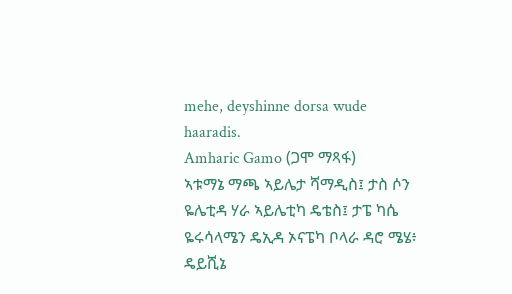mehe, deyshinne dorsa wude haaradis.
Amharic Gamo (ጋሞ ማጻፋ)
ኣቱማኔ ማጫ ኣይሌታ ሻማዲስ፤ ታስ ሶን ዬሌቲዳ ሃራ ኣይሌቲካ ዴቴስ፤ ታፔ ካሴ ዬሩሳላሜን ዴኢዳ ኦናፔካ ቦላራ ዳሮ ሜሄ፥ ዴይሺኔ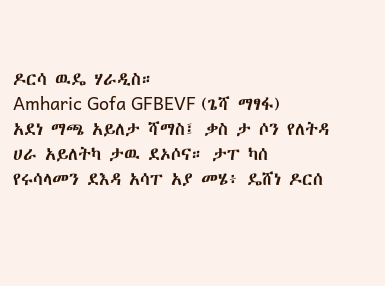ዶርሳ ዉዴ ሃራዲስ።
Amharic Gofa GFBEVF (ጌሻ ማፃፋ)
አደነ ማጫ አይለታ ሻማስ፤ ቃስ ታ ሶን የለትዳ ሀራ አይለትካ ታዉ ደኦሶና። ታፐ ካሰ የሩሳላመን ደእዳ አሳፐ አያ መሄ፥ ዴሸነ ዶርሰ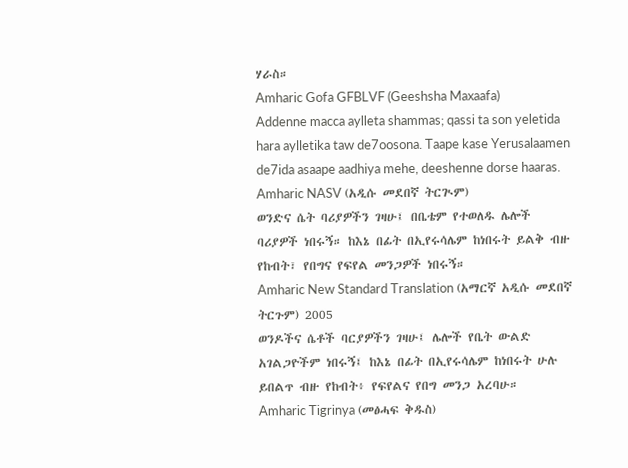ሃራስ።
Amharic Gofa GFBLVF (Geeshsha Maxaafa)
Addenne macca aylleta shammas; qassi ta son yeletida hara aylletika taw de7oosona. Taape kase Yerusalaamen de7ida asaape aadhiya mehe, deeshenne dorse haaras.
Amharic NASV (አዲሱ መደበኛ ትርጒም)
ወንድና ሴት ባሪያዎችን ገዛሁ፤ በቤቴም የተወለዱ ሌሎች ባሪያዎች ነበሩኝ። ከእኔ በፊት በኢየሩሳሌም ከነበሩት ይልቅ ብዙ የከብት፣ የበግና የፍየል መንጋዎች ነበሩኝ።
Amharic New Standard Translation (አማርኛ አዲሱ መደበኛ ትርጉም) 2005
ወንዶችና ሴቶች ባርያዎችን ገዛሁ፤ ሌሎች የቤት ውልድ አገልጋዮችም ነበሩኝ፤ ከእኔ በፊት በኢየሩሳሌም ከነበሩት ሁሉ ይበልጥ ብዙ የከብት፥ የፍየልና የበግ መንጋ አረባሁ።
Amharic Tigrinya (መፅሓፍ ቅዱስ)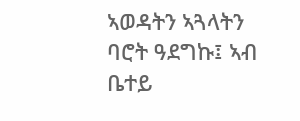ኣወዳትን ኣጓላትን ባሮት ዓደግኩ፤ ኣብ ቤተይ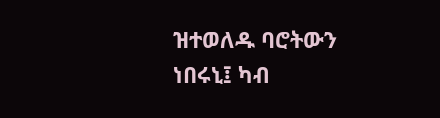ዝተወለዱ ባሮትውን ነበሩኒ፤ ካብ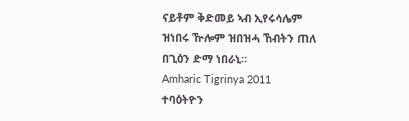ናይቶም ቅድመይ ኣብ ኢየሩሳሌም ዝነበሩ ዅሎም ዝበዝሓ ኸብትን ጠለ በጊዕን ድማ ነበራኒ።
Amharic Tigrinya 2011
ተባዕትዮን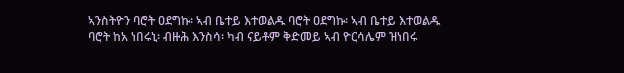ኣንስትዮን ባሮት ዐደግኩ፡ ኣብ ቤተይ እተወልዱ ባሮት ዐደግኩ፡ ኣብ ቤተይ እተወልዱ ባሮት ከአ ነበሩኒ፡ ብዙሕ እንስሳ፡ ካብ ናይቶም ቅድመይ ኣብ ዮርሳሌም ዝነበሩ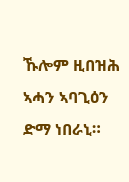ኹሎም ዚበዝሕ ኣሓን ኣባጊዕን ድማ ነበራኒ።